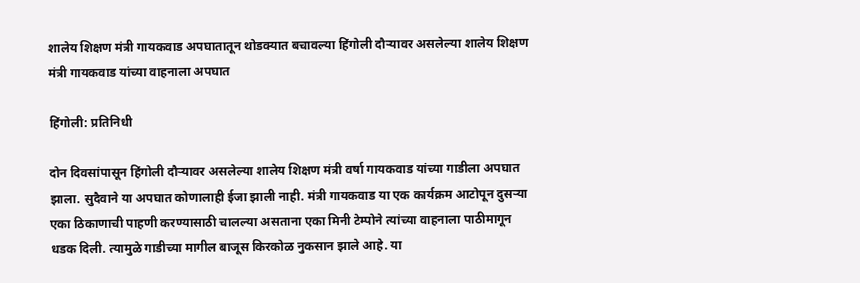शालेय शिक्षण मंत्री गायकवाड अपघातातून थोडक्यात बचावल्या हिंगोली दौऱ्यावर असलेल्या शालेय शिक्षण मंत्री गायकवाड यांच्या वाहनाला अपघात

हिंगोली: प्रतिनिधी

दोन दिवसांपासून हिंगोली दौऱ्यावर असलेल्या शालेय शिक्षण मंत्री वर्षा गायकवाड यांच्या गाडीला अपघात झाला. सुदैवाने या अपघात कोणालाही ईजा झाली नाही. मंत्री गायकवाड या एक कार्यक्रम आटोपून दुसऱ्या एका ठिकाणाची पाहणी करण्यासाठी चालल्या असताना एका मिनी टेम्पोने त्यांच्या वाहनाला पाठीमागून धडक दिली. त्यामुळे गाडीच्या मागील बाजूस किरकोळ नुकसान झाले आहे. या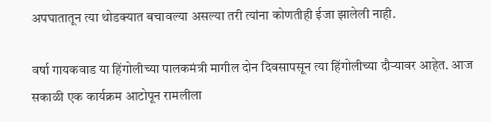अपघातातून त्या थोडक्यात बचावल्या असल्या तरी त्यांना कोणतीही ईजा झालेली नाही.

वर्षा गायकवाड या हिंगोलीच्या पालकमंत्री मागील दोन दिवसापसून त्या हिंगोलीच्या दौऱ्यावर आहेत. आज सकाळी एक कार्यक्रम आटोपून रामलीला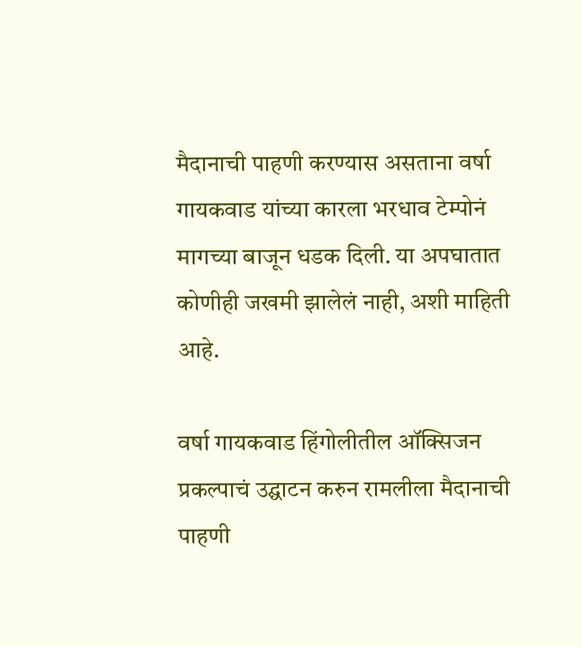मैदानाची पाहणी करण्यास असताना वर्षा गायकवाड यांच्या कारला भरधाव टेम्पोनं मागच्या बाजून धडक दिली. या अपघातात कोणीही जखमी झालेलं नाही, अशी माहिती आहे.

वर्षा गायकवाड हिंगोलीतील ऑक्सिजन प्रकल्पाचं उद्घाटन करुन रामलीला मैदानाची पाहणी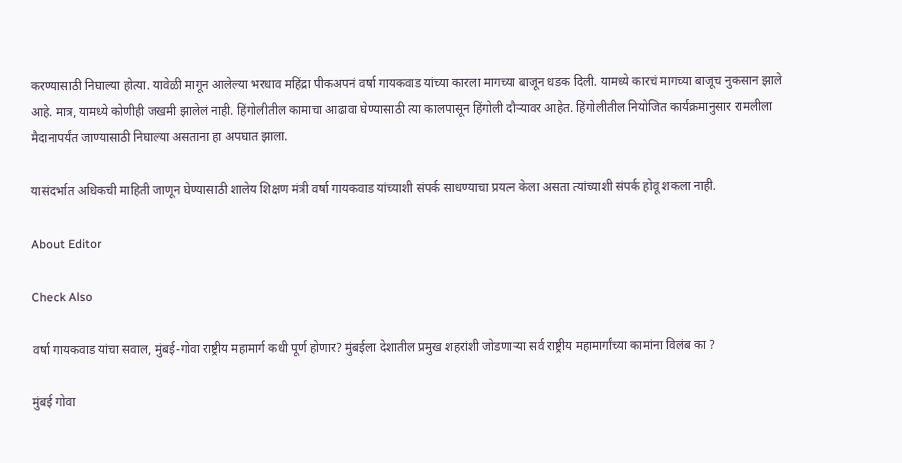करण्यासाठी निघाल्या होत्या. यावेळी मागून आलेल्या भरधाव महिंद्रा पीकअपनं वर्षा गायकवाड यांच्या कारला मागच्या बाजून धडक दिली. यामध्ये कारचं मागच्या बाजूच नुकसान झाले आहे. मात्र, यामध्ये कोणीही जखमी झालेलं नाही. हिंगोलीतील कामाचा आढावा घेण्यासाठी त्या कालपासून हिंगोली दौऱ्यावर आहेत. हिंगोलीतील नियोजित कार्यक्रमानुसार रामलीला मैदानापर्यंत जाण्यासाठी निघाल्या असताना हा अपघात झाला.

यासंदर्भात अधिकची माहिती जाणून घेण्यासाठी शालेय शिक्षण मंत्री वर्षा गायकवाड यांच्याशी संपर्क साधण्याचा प्रयत्न केला असता त्यांच्याशी संपर्क होवू शकला नाही.

About Editor

Check Also

वर्षा गायकवाड यांचा सवाल, मुंबई-गोवा राष्ट्रीय महामार्ग कधी पूर्ण होणार? मुंबईला देशातील प्रमुख शहरांशी जोडणाऱ्या सर्व राष्ट्रीय महामार्गांच्या कामांना विलंब का ?

मुंबई गोवा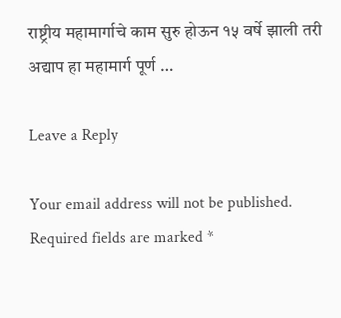राष्ट्रीय महामार्गाचे काम सुरु होऊन १५ वर्षे झाली तरी अद्याप हा महामार्ग पूर्ण …

Leave a Reply

Your email address will not be published. Required fields are marked *